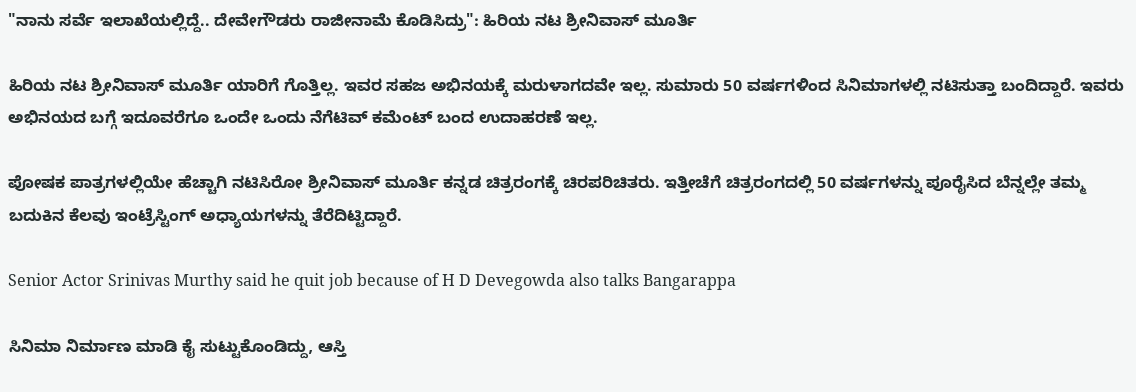"ನಾನು ಸರ್ವೆ ಇಲಾಖೆಯಲ್ಲಿದ್ದೆ.. ದೇವೇಗೌಡರು ರಾಜೀನಾಮೆ ಕೊಡಿಸಿದ್ರು": ಹಿರಿಯ ನಟ ಶ್ರೀನಿವಾಸ್ ಮೂರ್ತಿ

ಹಿರಿಯ ನಟ ಶ್ರೀನಿವಾಸ್ ಮೂರ್ತಿ ಯಾರಿಗೆ ಗೊತ್ತಿಲ್ಲ. ಇವರ ಸಹಜ ಅಭಿನಯಕ್ಕೆ ಮರುಳಾಗದವೇ ಇಲ್ಲ. ಸುಮಾರು 50 ವರ್ಷಗಳಿಂದ ಸಿನಿಮಾಗಳಲ್ಲಿ ನಟಿಸುತ್ತಾ ಬಂದಿದ್ದಾರೆ. ಇವರು ಅಭಿನಯದ ಬಗ್ಗೆ ಇದೂವರೆಗೂ ಒಂದೇ ಒಂದು ನೆಗೆಟಿವ್ ಕಮೆಂಟ್ ಬಂದ ಉದಾಹರಣೆ ಇಲ್ಲ.

ಪೋಷಕ ಪಾತ್ರಗಳಲ್ಲಿಯೇ ಹೆಚ್ಚಾಗಿ ನಟಿಸಿರೋ ಶ್ರೀನಿವಾಸ್ ಮೂರ್ತಿ ಕನ್ನಡ ಚಿತ್ರರಂಗಕ್ಕೆ ಚಿರಪರಿಚಿತರು. ಇತ್ತೀಚೆಗೆ ಚಿತ್ರರಂಗದಲ್ಲಿ 50 ವರ್ಷಗಳನ್ನು ಪೂರೈಸಿದ ಬೆನ್ನಲ್ಲೇ ತಮ್ಮ ಬದುಕಿನ ಕೆಲವು ಇಂಟ್ರೆಸ್ಟಿಂಗ್ ಅಧ್ಯಾಯಗಳನ್ನು ತೆರೆದಿಟ್ಟಿದ್ದಾರೆ.

Senior Actor Srinivas Murthy said he quit job because of H D Devegowda also talks Bangarappa

ಸಿನಿಮಾ ನಿರ್ಮಾಣ ಮಾಡಿ ಕೈ ಸುಟ್ಟುಕೊಂಡಿದ್ದು, ಆಸ್ತಿ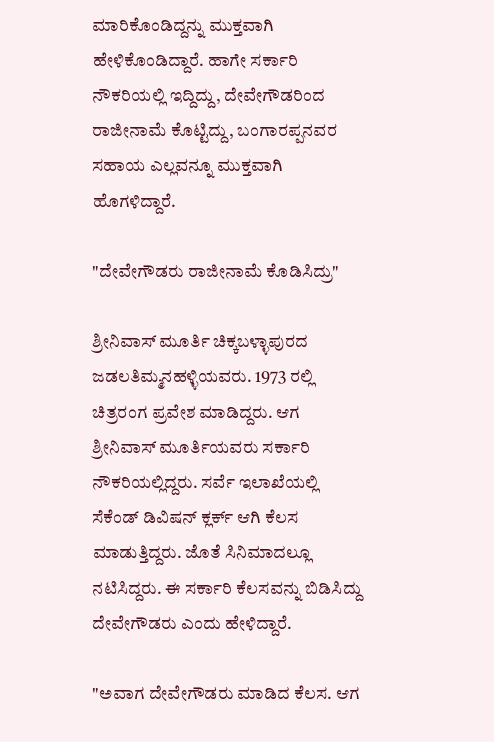ಮಾರಿಕೊಂಡಿದ್ದನ್ನು ಮುಕ್ತವಾಗಿ ಹೇಳಿಕೊಂಡಿದ್ದಾರೆ. ಹಾಗೇ ಸರ್ಕಾರಿ ನೌಕರಿಯಲ್ಲಿ ಇದ್ದಿದ್ದು, ದೇವೇಗೌಡರಿಂದ ರಾಜೀನಾಮೆ ಕೊಟ್ಟಿದ್ದು, ಬಂಗಾರಪ್ಪನವರ ಸಹಾಯ ಎಲ್ಲವನ್ನೂ ಮುಕ್ತವಾಗಿ ಹೊಗಳಿದ್ದಾರೆ.

"ದೇವೇಗೌಡರು ರಾಜೀನಾಮೆ ಕೊಡಿಸಿದ್ರು"

ಶ್ರೀನಿವಾಸ್ ಮೂರ್ತಿ ಚಿಕ್ಕಬಳ್ಳಾಪುರದ ಜಡಲತಿಮ್ಮನಹಳ್ಳಿಯವರು. 1973 ರಲ್ಲಿ ಚಿತ್ರರಂಗ ಪ್ರವೇಶ ಮಾಡಿದ್ದರು. ಆಗ ಶ್ರೀನಿವಾಸ್ ಮೂರ್ತಿಯವರು ಸರ್ಕಾರಿ ನೌಕರಿಯಲ್ಲಿದ್ದರು. ಸರ್ವೆ ಇಲಾಖೆಯಲ್ಲಿ ಸೆಕೆಂಡ್ ಡಿವಿಷನ್ ಕ್ಲರ್ಕ್ ಆಗಿ ಕೆಲಸ ಮಾಡುತ್ತಿದ್ದರು. ಜೊತೆ ಸಿನಿಮಾದಲ್ಲೂ ನಟಿಸಿದ್ದರು. ಈ ಸರ್ಕಾರಿ ಕೆಲಸವನ್ನು ಬಿಡಿಸಿದ್ದು ದೇವೇಗೌಡರು ಎಂದು ಹೇಳಿದ್ದಾರೆ.

"ಅವಾಗ ದೇವೇಗೌಡರು ಮಾಡಿದ ಕೆಲಸ. ಆಗ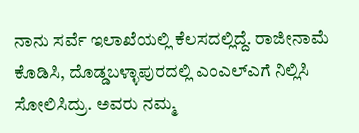ನಾನು ಸರ್ವೆ ಇಲಾಖೆಯಲ್ಲಿ ಕೆಲಸದಲ್ಲಿದ್ದೆ. ರಾಜೀನಾಮೆ ಕೊಡಿಸಿ, ದೊಡ್ಡಬಳ್ಳಾಪುರದಲ್ಲಿ ಎಂಎಲ್‌ಎಗೆ ನಿಲ್ಲಿಸಿ ಸೋಲಿಸಿದ್ರು. ಅವರು ನಮ್ಮ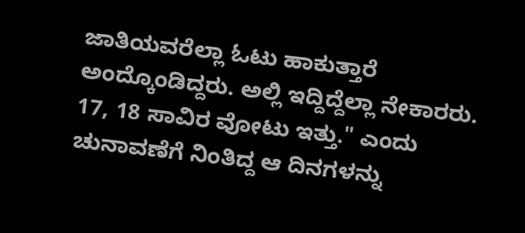ಜಾತಿಯವರೆಲ್ಲಾ ಓಟು ಹಾಕುತ್ತಾರೆ ಅಂದ್ಕೊಂಡಿದ್ದರು. ಅಲ್ಲಿ ಇದ್ದಿದ್ದೆಲ್ಲಾ ನೇಕಾರರು. 17, 18 ಸಾವಿರ ವೋಟು ಇತ್ತು." ಎಂದು ಚುನಾವಣೆಗೆ ನಿಂತಿದ್ದ ಆ ದಿನಗಳನ್ನು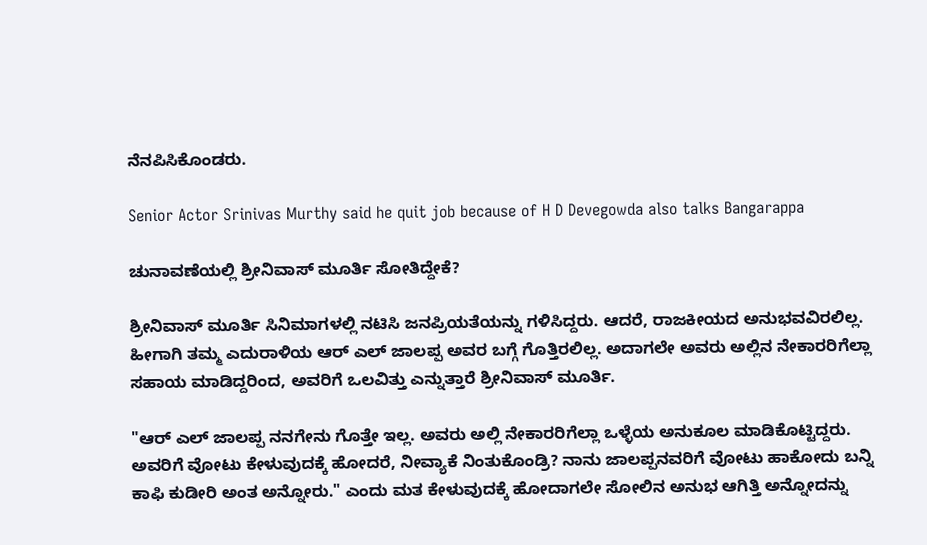ನೆನಪಿಸಿಕೊಂಡರು.

Senior Actor Srinivas Murthy said he quit job because of H D Devegowda also talks Bangarappa

ಚುನಾವಣೆಯಲ್ಲಿ ಶ್ರೀನಿವಾಸ್ ಮೂರ್ತಿ ಸೋತಿದ್ದೇಕೆ?

ಶ್ರೀನಿವಾಸ್ ಮೂರ್ತಿ ಸಿನಿಮಾಗಳಲ್ಲಿ ನಟಿಸಿ ಜನಪ್ರಿಯತೆಯನ್ನು ಗಳಿಸಿದ್ದರು. ಆದರೆ, ರಾಜಕೀಯದ ಅನುಭವವಿರಲಿಲ್ಲ. ಹೀಗಾಗಿ ತಮ್ಮ ಎದುರಾಳಿಯ ಆರ್ ಎಲ್ ಜಾಲಪ್ಪ ಅವರ ಬಗ್ಗೆ ಗೊತ್ತಿರಲಿಲ್ಲ. ಅದಾಗಲೇ ಅವರು ಅಲ್ಲಿನ ನೇಕಾರರಿಗೆಲ್ಲಾ ಸಹಾಯ ಮಾಡಿದ್ದರಿಂದ, ಅವರಿಗೆ ಒಲವಿತ್ತು ಎನ್ನುತ್ತಾರೆ ಶ್ರೀನಿವಾಸ್ ಮೂರ್ತಿ.

"ಆರ್ ಎಲ್ ಜಾಲಪ್ಪ ನನಗೇನು ಗೊತ್ತೇ ಇಲ್ಲ. ಅವರು ಅಲ್ಲಿ ನೇಕಾರರಿಗೆಲ್ಲಾ ಒಳ್ಳೆಯ ಅನುಕೂಲ ಮಾಡಿಕೊಟ್ಟಿದ್ದರು. ಅವರಿಗೆ ವೋಟು ಕೇಳುವುದಕ್ಕೆ ಹೋದರೆ, ನೀವ್ಯಾಕೆ ನಿಂತುಕೊಂಡ್ರಿ? ನಾನು ಜಾಲಪ್ಪನವರಿಗೆ ವೋಟು ಹಾಕೋದು ಬನ್ನಿ ಕಾಫಿ ಕುಡೀರಿ ಅಂತ ಅನ್ನೋರು." ಎಂದು ಮತ ಕೇಳುವುದಕ್ಕೆ ಹೋದಾಗಲೇ ಸೋಲಿನ ಅನುಭ ಆಗಿತ್ತಿ ಅನ್ನೋದನ್ನು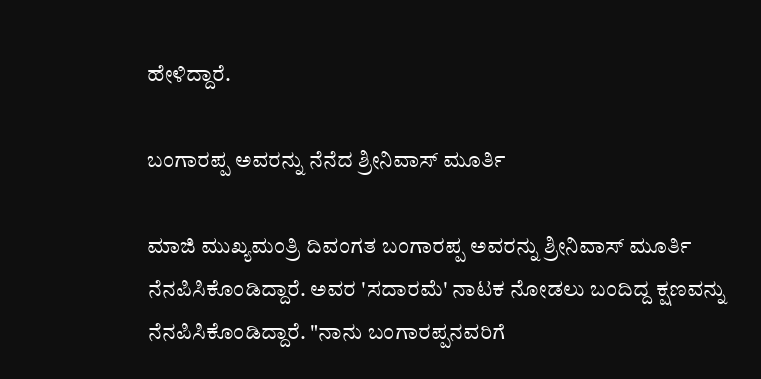ಹೇಳಿದ್ದಾರೆ.

ಬಂಗಾರಪ್ಪ ಅವರನ್ನು ನೆನೆದ ಶ್ರೀನಿವಾಸ್ ಮೂರ್ತಿ

ಮಾಜಿ ಮುಖ್ಯಮಂತ್ರಿ ದಿವಂಗತ ಬಂಗಾರಪ್ಪ ಅವರನ್ನು ಶ್ರೀನಿವಾಸ್ ಮೂರ್ತಿ ನೆನಪಿಸಿಕೊಂಡಿದ್ದಾರೆ. ಅವರ 'ಸದಾರಮೆ' ನಾಟಕ ನೋಡಲು ಬಂದಿದ್ದ ಕ್ಷಣವನ್ನು ನೆನಪಿಸಿಕೊಂಡಿದ್ದಾರೆ. "ನಾನು ಬಂಗಾರಪ್ಪನವರಿಗೆ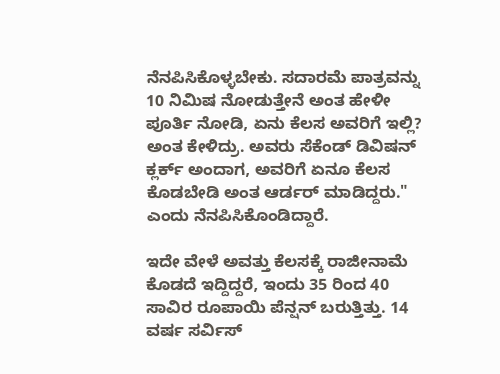ನೆನಪಿಸಿಕೊಳ್ಳಬೇಕು. ಸದಾರಮೆ ಪಾತ್ರವನ್ನು 10 ನಿಮಿಷ ನೋಡುತ್ತೇನೆ ಅಂತ ಹೇಳೀ ಪೂರ್ತಿ ನೋಡಿ, ಏನು ಕೆಲಸ ಅವರಿಗೆ ಇಲ್ಲಿ? ಅಂತ ಕೇಳಿದ್ರು. ಅವರು ಸೆಕೆಂಡ್ ಡಿವಿಷನ್ ಕ್ಲರ್ಕ್ ಅಂದಾಗ, ಅವರಿಗೆ ಏನೂ ಕೆಲಸ ಕೊಡಬೇಡಿ ಅಂತ ಆರ್ಡರ್ ಮಾಡಿದ್ದರು." ಎಂದು ನೆನಪಿಸಿಕೊಂಡಿದ್ದಾರೆ.

ಇದೇ ವೇಳೆ ಅವತ್ತು ಕೆಲಸಕ್ಕೆ ರಾಜೀನಾಮೆ ಕೊಡದೆ ಇದ್ದಿದ್ದರೆ, ಇಂದು 35 ರಿಂದ 40 ಸಾವಿರ ರೂಪಾಯಿ ಪೆನ್ಷನ್ ಬರುತ್ತಿತ್ತು. 14 ವರ್ಷ ಸರ್ವಿಸ್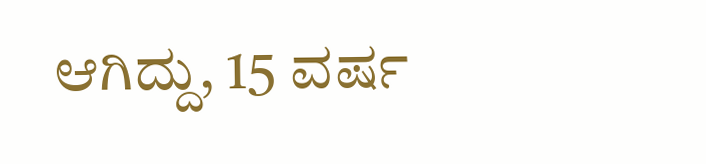ಆಗಿದ್ದು, 15 ವರ್ಷ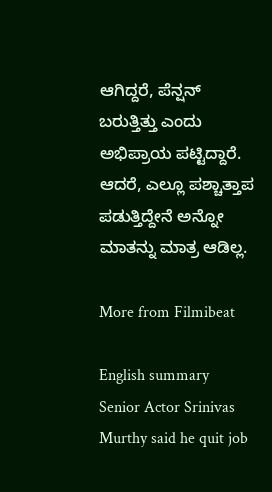ಆಗಿದ್ದರೆ, ಪೆನ್ಷನ್ ಬರುತ್ತಿತ್ತು ಎಂದು ಅಭಿಪ್ರಾಯ ಪಟ್ಟಿದ್ದಾರೆ. ಆದರೆ, ಎಲ್ಲೂ ಪಶ್ಚಾತ್ತಾಪ ಪಡುತ್ತಿದ್ದೇನೆ ಅನ್ನೋ ಮಾತನ್ನು ಮಾತ್ರ ಆಡಿಲ್ಲ.

More from Filmibeat

English summary
Senior Actor Srinivas Murthy said he quit job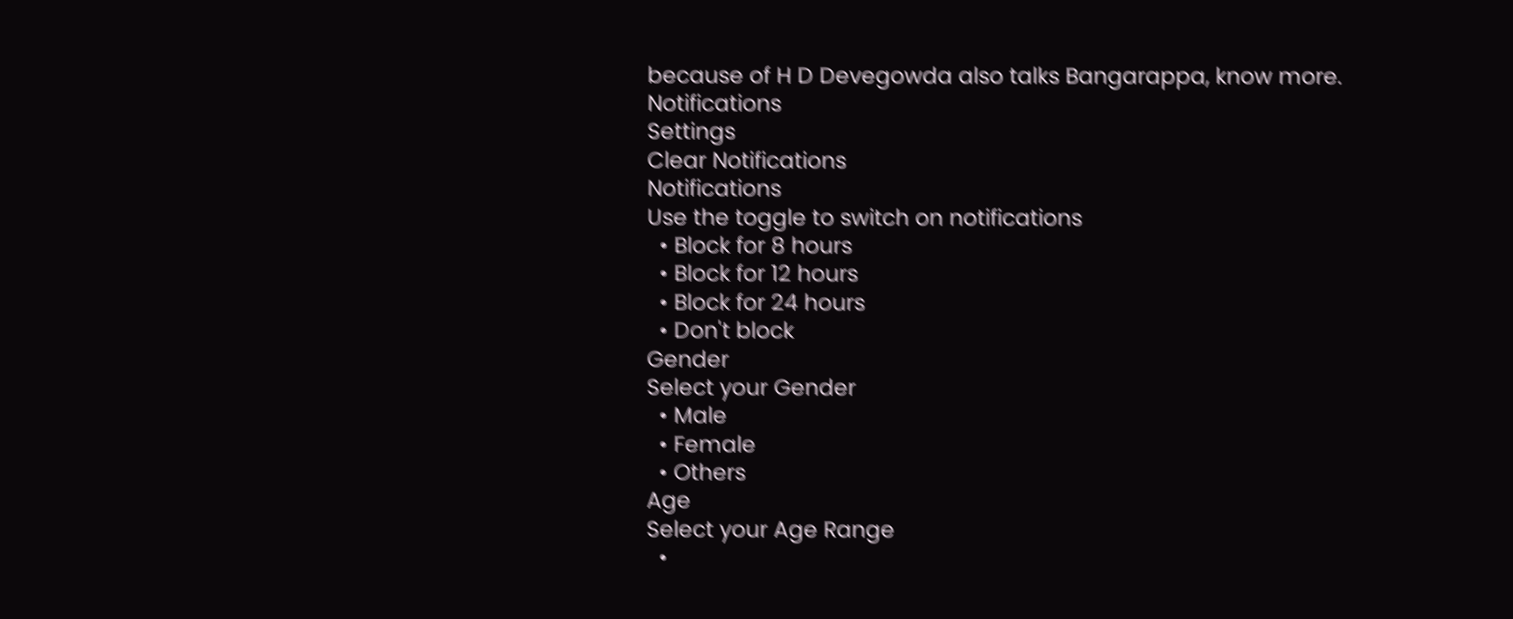because of H D Devegowda also talks Bangarappa, know more.
Notifications
Settings
Clear Notifications
Notifications
Use the toggle to switch on notifications
  • Block for 8 hours
  • Block for 12 hours
  • Block for 24 hours
  • Don't block
Gender
Select your Gender
  • Male
  • Female
  • Others
Age
Select your Age Range
  •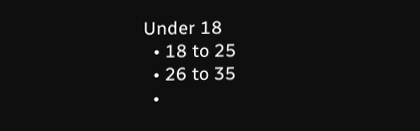Under 18
  • 18 to 25
  • 26 to 35
  •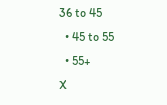36 to 45
  • 45 to 55
  • 55+
X